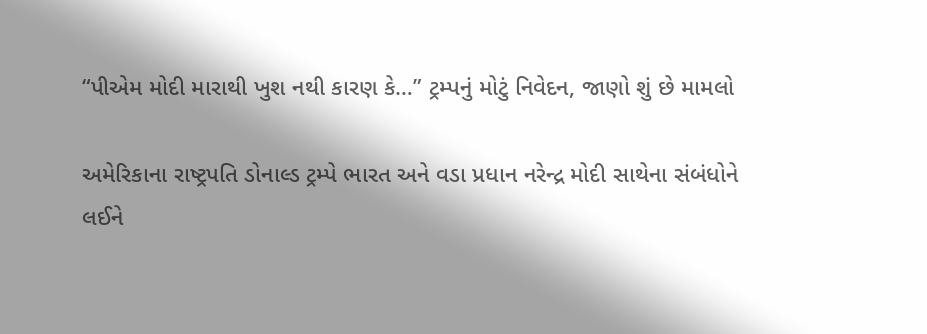“પીએમ મોદી મારાથી ખુશ નથી કારણ કે…” ટ્રમ્પનું મોટું નિવેદન, જાણો શું છે મામલો

અમેરિકાના રાષ્ટ્રપતિ ડોનાલ્ડ ટ્રમ્પે ભારત અને વડા પ્રધાન નરેન્દ્ર મોદી સાથેના સંબંધોને લઈને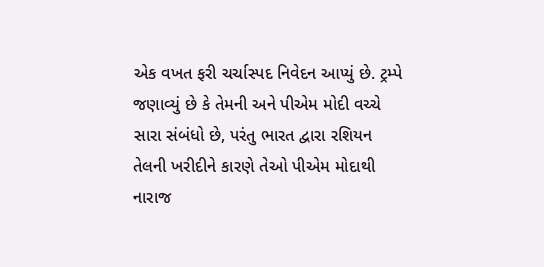એક વખત ફરી ચર્ચાસ્પદ નિવેદન આપ્યું છે. ટ્રમ્પે જણાવ્યું છે કે તેમની અને પીએમ મોદી વચ્ચે સારા સંબંધો છે, પરંતુ ભારત દ્વારા રશિયન તેલની ખરીદીને કારણે તેઓ પીએમ મોદાથી નારાજ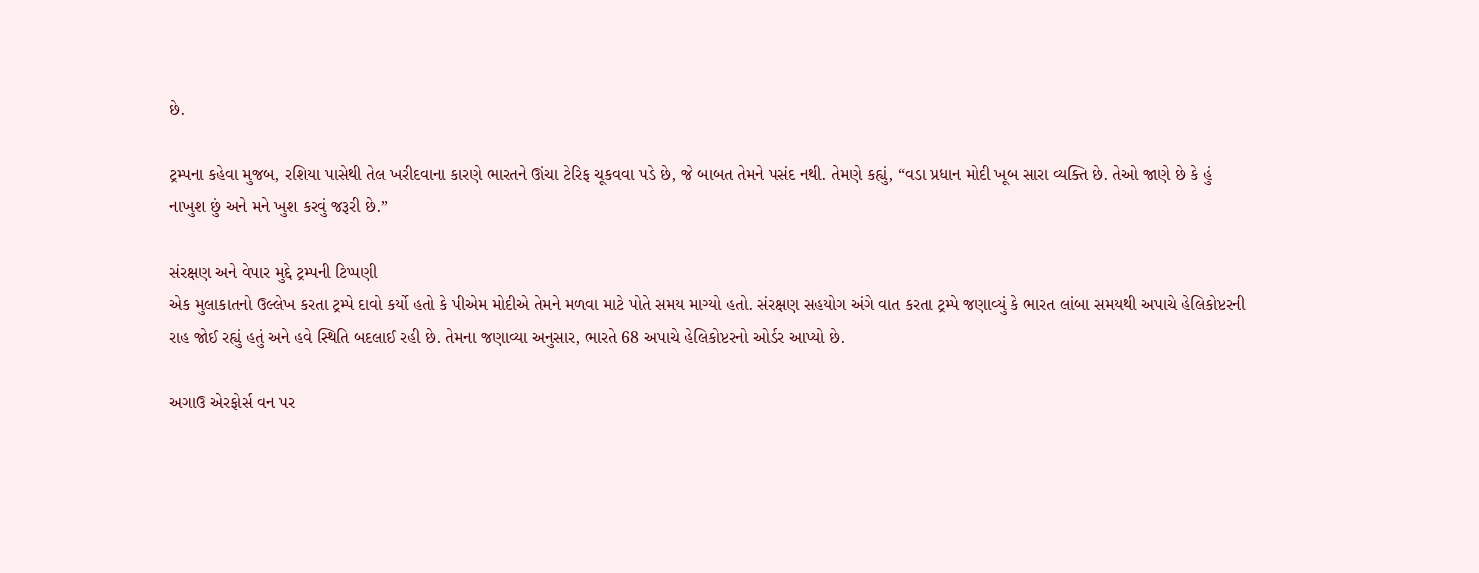છે.

ટ્રમ્પના કહેવા મુજબ, રશિયા પાસેથી તેલ ખરીદવાના કારણે ભારતને ઊંચા ટેરિફ ચૂકવવા પડે છે, જે બાબત તેમને પસંદ નથી. તેમણે કહ્યું, “વડા પ્રધાન મોદી ખૂબ સારા વ્યક્તિ છે. તેઓ જાણે છે કે હું નાખુશ છું અને મને ખુશ કરવું જરૂરી છે.”

સંરક્ષણ અને વેપાર મુદ્દે ટ્રમ્પની ટિપ્પણી
એક મુલાકાતનો ઉલ્લેખ કરતા ટ્રમ્પે દાવો કર્યો હતો કે પીએમ મોદીએ તેમને મળવા માટે પોતે સમય માગ્યો હતો. સંરક્ષણ સહયોગ અંગે વાત કરતા ટ્રમ્પે જણાવ્યું કે ભારત લાંબા સમયથી અપાચે હેલિકોપ્ટરની રાહ જોઈ રહ્યું હતું અને હવે સ્થિતિ બદલાઈ રહી છે. તેમના જણાવ્યા અનુસાર, ભારતે 68 અપાચે હેલિકોપ્ટરનો ઓર્ડર આપ્યો છે.

અગાઉ એરફોર્સ વન પર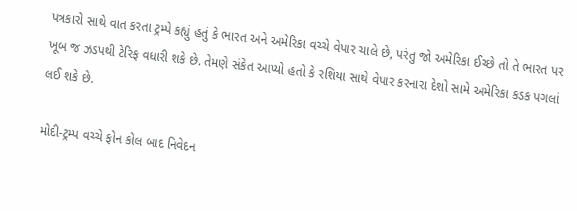પત્રકારો સાથે વાત કરતા ટ્રમ્પે કહ્યું હતું કે ભારત અને અમેરિકા વચ્ચે વેપાર ચાલે છે, પરંતુ જો અમેરિકા ઈચ્છે તો તે ભારત પર ખૂબ જ ઝડપથી ટેરિફ વધારી શકે છે. તેમણે સંકેત આપ્યો હતો કે રશિયા સાથે વેપાર કરનારા દેશો સામે અમેરિકા કડક પગલાં લઈ શકે છે.

મોદી-ટ્રમ્પ વચ્ચે ફોન કોલ બાદ નિવેદન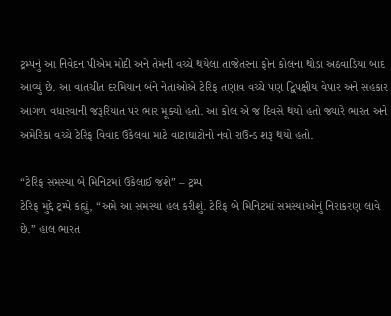ટ્રમ્પનું આ નિવેદન પીએમ મોદી અને તેમની વચ્ચે થયેલા તાજેતરના ફોન કોલના થોડા અઠવાડિયા બાદ આવ્યું છે. આ વાતચીત દરમિયાન બંને નેતાઓએ ટેરિફ તણાવ વચ્ચે પણ દ્વિપક્ષીય વેપાર અને સહકાર આગળ વધારવાની જરૂરિયાત પર ભાર મૂક્યો હતો. આ કોલ એ જ દિવસે થયો હતો જ્યારે ભારત અને અમેરિકા વચ્ચે ટેરિફ વિવાદ ઉકેલવા માટે વાટાઘાટોનો નવો રાઉન્ડ શરૂ થયો હતો.

“ટેરિફ સમસ્યા બે મિનિટમાં ઉકેલાઈ જશે” – ટ્રમ્પ
ટેરિફ મુદ્દે ટ્રમ્પે કહ્યું, “અમે આ સમસ્યા હલ કરીશું. ટેરિફ બે મિનિટમાં સમસ્યાઓનું નિરાકરણ લાવે છે.” હાલ ભારત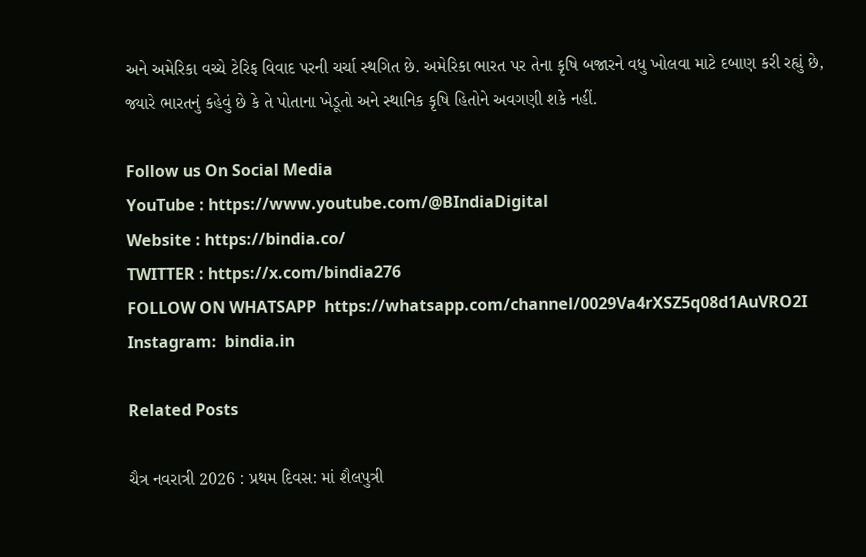અને અમેરિકા વચ્ચે ટેરિફ વિવાદ પરની ચર્ચા સ્થગિત છે. અમેરિકા ભારત પર તેના કૃષિ બજારને વધુ ખોલવા માટે દબાણ કરી રહ્યું છે, જ્યારે ભારતનું કહેવું છે કે તે પોતાના ખેડૂતો અને સ્થાનિક કૃષિ હિતોને અવગણી શકે નહીં.

Follow us On Social Media
YouTube : https://www.youtube.com/@BIndiaDigital
Website : https://bindia.co/
TWITTER : https://x.com/bindia276
FOLLOW ON WHATSAPP  https://whatsapp.com/channel/0029Va4rXSZ5q08d1AuVRO2I
Instagram:  bindia.in

Related Posts

ચૈત્ર નવરાત્રી 2026 : પ્રથમ દિવસ: માં શૈલપુત્રી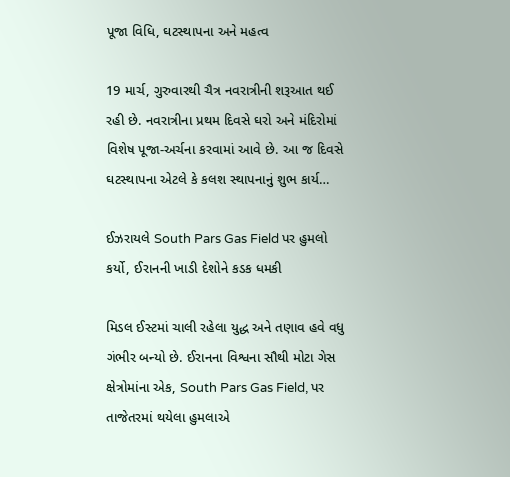પૂજા વિધિ, ઘટસ્થાપના અને મહત્વ

19 માર્ચ, ગુરુવારથી ચૈત્ર નવરાત્રીની શરૂઆત થઈ રહી છે. નવરાત્રીના પ્રથમ દિવસે ઘરો અને મંદિરોમાં વિશેષ પૂજા-અર્ચના કરવામાં આવે છે. આ જ દિવસે ઘટસ્થાપના એટલે કે કલશ સ્થાપનાનું શુભ કાર્ય…

ઈઝરાયલે South Pars Gas Field પર હુમલો કર્યો, ઈરાનની ખાડી દેશોને કડક ધમકી

મિડલ ઈસ્ટમાં ચાલી રહેલા યુદ્ધ અને તણાવ હવે વધુ ગંભીર બન્યો છે. ઈરાનના વિશ્વના સૌથી મોટા ગેસ ક્ષેત્રોમાંના એક, South Pars Gas Field, પર તાજેતરમાં થયેલા હુમલાએ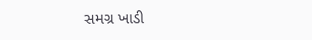સમગ્ર ખાડી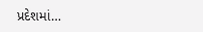પ્રદેશમાં…